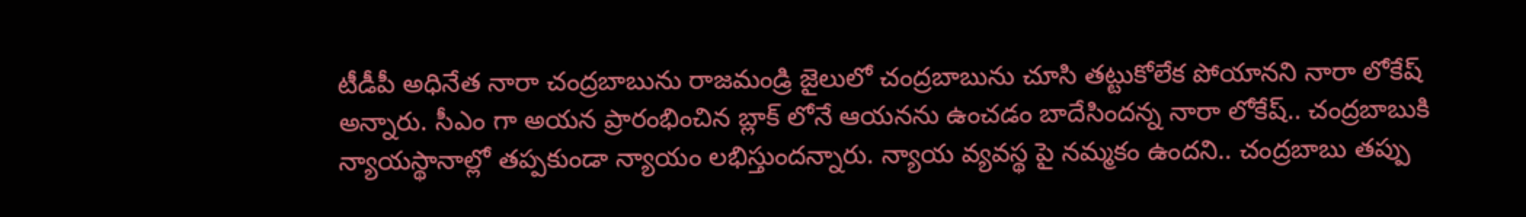టీడీపీ అధినేత నారా చంద్రబాబును రాజమండ్రి జైలులో చంద్రబాబును చూసి తట్టుకోలేక పోయానని నారా లోకేష్‌ అన్నారు. సీఎం గా అయన ప్రారంభించిన బ్లాక్ లోనే ఆయనను ఉంచడం బాదేసిందన్న నారా లోకేష్‌.. చంద్రబాబుకి న్యాయస్థానాల్లో తప్పకుండా న్యాయం లభిస్తుందన్నారు. న్యాయ వ్యవస్థ పై నమ్మకం ఉందని.. చంద్రబాబు తప్పు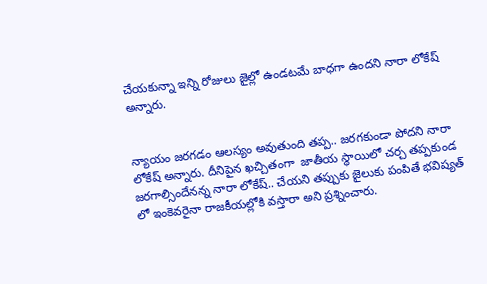చేయకున్నా ఇన్ని రోజులు జైల్లో ఉండటమే బాధగా ఉందని నారా లోకేష్‌ అన్నారు.


న్యాయం జరగడం ఆలస్యం అవుతుంది తప్ప.. జరగకుండా పోదని నారా లోకేష్‌ అన్నారు. దీనిపైన ఖచ్చితంగా  జాతీయ స్థాయిలో చర్చ తప్పకుండ జరగాల్సిందేనన్న నారా లోకేష్‌.. చేయని తప్పుకు జైలుకు పంపితే భవిష్యత్ లో ఇంకెవరైనా రాజకీయల్లోకి వస్తారా అని ప్రశ్నించారు.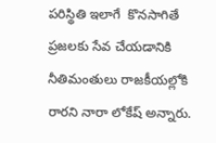పరిస్థితి ఇలాగే  కొనసాగితే ప్రజలకు సేవ చేయడానికి నీతిమంతులు రాజకీయల్లోకి రారని నారా లోకేష్‌ అన్నారు.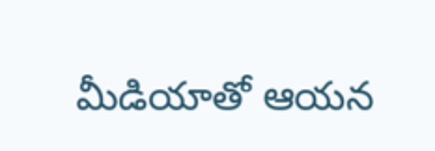మీడియాతో ఆయన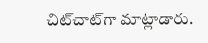చిట్‌చాట్‌గా మాట్లాడారు.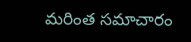మరింత సమాచారం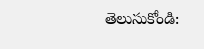తెలుసుకోండి: